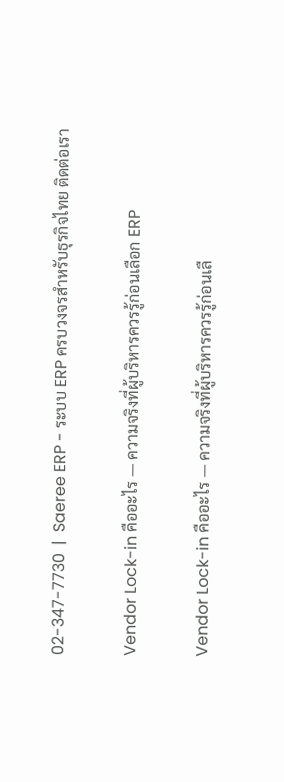02-347-7730  |  Saeree ERP - ระบบ ERP ครบวงจรสำหรับธุรกิจไทย ติดต่อเรา

Vendor Lock-in คืออะไร — ความจริงที่ผู้บริหารควรรู้ก่อนเลือก ERP

Vendor Lock-in คืออะไร — ความจริงที่ผู้บริหารควรรู้ก่อนเลื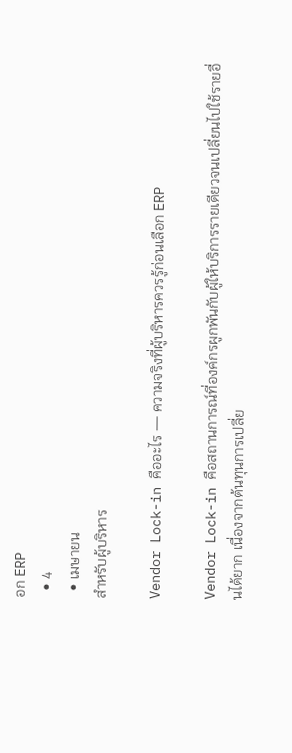อก ERP
  • 4
  • เมษายน
สำหรับผู้บริหาร

Vendor Lock-in คืออะไร — ความจริงที่ผู้บริหารควรรู้ก่อนเลือก ERP

Vendor Lock-in คือสถานการณ์ที่องค์กรผูกพันกับผู้ให้บริการรายเดียวจนเปลี่ยนไปใช้รายอื่นได้ยาก เนื่องจากต้นทุนการเปลี่ย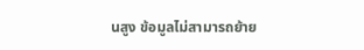นสูง ข้อมูลไม่สามารถย้าย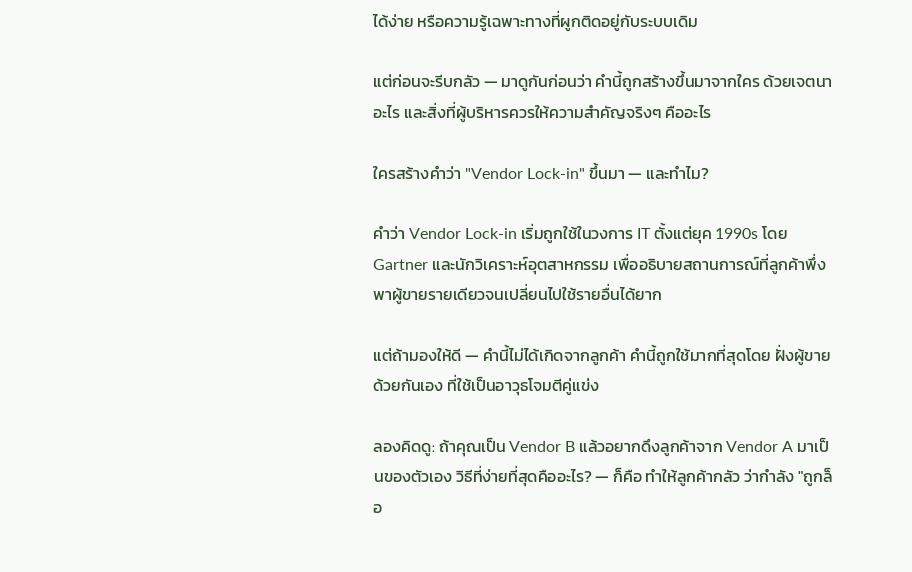ได้ง่าย หรือความรู้เฉพาะทางที่ผูกติดอยู่กับระบบเดิม

แต่ก่อนจะรีบกลัว — มาดูกันก่อนว่า คำนี้ถูกสร้างขึ้นมาจากใคร ด้วยเจตนาอะไร และสิ่งที่ผู้บริหารควรให้ความสำคัญจริงๆ คืออะไร

ใครสร้างคำว่า "Vendor Lock-in" ขึ้นมา — และทำไม?

คำว่า Vendor Lock-in เริ่มถูกใช้ในวงการ IT ตั้งแต่ยุค 1990s โดย Gartner และนักวิเคราะห์อุตสาหกรรม เพื่ออธิบายสถานการณ์ที่ลูกค้าพึ่งพาผู้ขายรายเดียวจนเปลี่ยนไปใช้รายอื่นได้ยาก

แต่ถ้ามองให้ดี — คำนี้ไม่ได้เกิดจากลูกค้า คำนี้ถูกใช้มากที่สุดโดย ฝั่งผู้ขายด้วยกันเอง ที่ใช้เป็นอาวุธโจมตีคู่แข่ง

ลองคิดดู: ถ้าคุณเป็น Vendor B แล้วอยากดึงลูกค้าจาก Vendor A มาเป็นของตัวเอง วิธีที่ง่ายที่สุดคืออะไร? — ก็คือ ทำให้ลูกค้ากลัว ว่ากำลัง "ถูกล็อ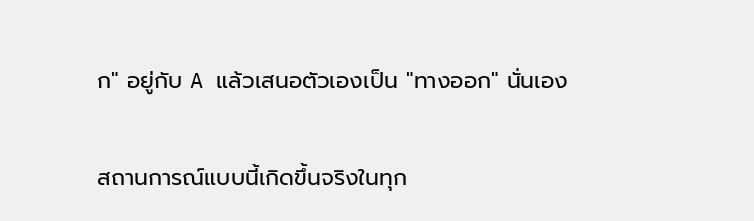ก" อยู่กับ A แล้วเสนอตัวเองเป็น "ทางออก" นั่นเอง

สถานการณ์แบบนี้เกิดขึ้นจริงในทุก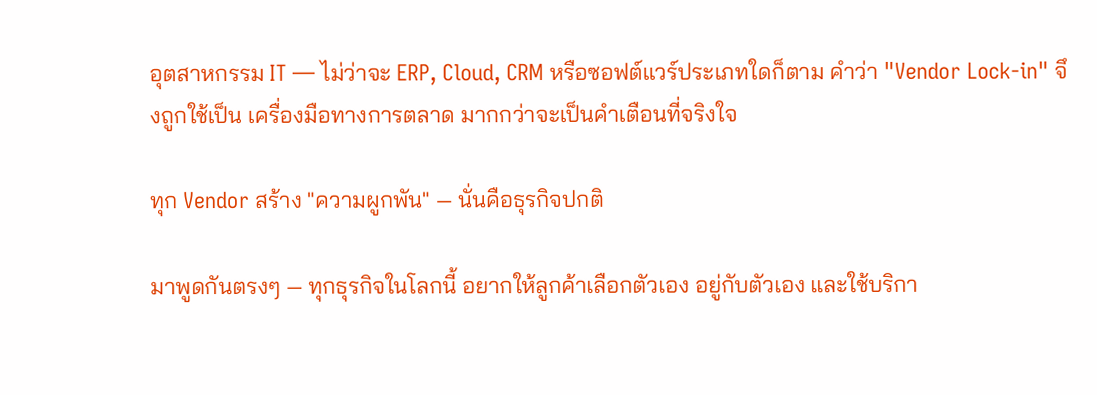อุตสาหกรรม IT — ไม่ว่าจะ ERP, Cloud, CRM หรือซอฟต์แวร์ประเภทใดก็ตาม คำว่า "Vendor Lock-in" จึงถูกใช้เป็น เครื่องมือทางการตลาด มากกว่าจะเป็นคำเตือนที่จริงใจ

ทุก Vendor สร้าง "ความผูกพัน" — นั่นคือธุรกิจปกติ

มาพูดกันตรงๆ — ทุกธุรกิจในโลกนี้ อยากให้ลูกค้าเลือกตัวเอง อยู่กับตัวเอง และใช้บริกา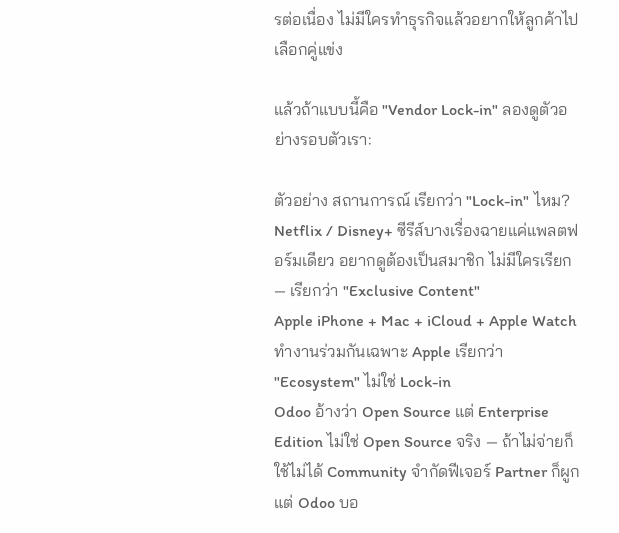รต่อเนื่อง ไม่มีใครทำธุรกิจแล้วอยากให้ลูกค้าไปเลือกคู่แข่ง

แล้วถ้าแบบนี้คือ "Vendor Lock-in" ลองดูตัวอย่างรอบตัวเรา:

ตัวอย่าง สถานการณ์ เรียกว่า "Lock-in" ไหม?
Netflix / Disney+ ซีรีส์บางเรื่องฉายแค่แพลตฟอร์มเดียว อยากดูต้องเป็นสมาชิก ไม่มีใครเรียก — เรียกว่า "Exclusive Content"
Apple iPhone + Mac + iCloud + Apple Watch ทำงานร่วมกันเฉพาะ Apple เรียกว่า "Ecosystem" ไม่ใช่ Lock-in
Odoo อ้างว่า Open Source แต่ Enterprise Edition ไม่ใช่ Open Source จริง — ถ้าไม่จ่ายก็ใช้ไม่ได้ Community จำกัดฟีเจอร์ Partner ก็ผูก แต่ Odoo บอ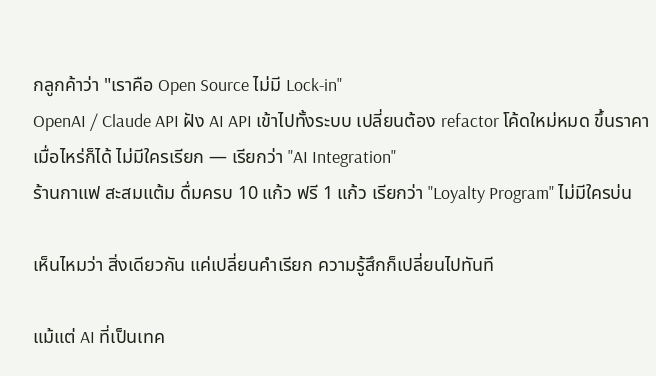กลูกค้าว่า "เราคือ Open Source ไม่มี Lock-in"
OpenAI / Claude API ฝัง AI API เข้าไปทั้งระบบ เปลี่ยนต้อง refactor โค้ดใหม่หมด ขึ้นราคาเมื่อไหร่ก็ได้ ไม่มีใครเรียก — เรียกว่า "AI Integration"
ร้านกาแฟ สะสมแต้ม ดื่มครบ 10 แก้ว ฟรี 1 แก้ว เรียกว่า "Loyalty Program" ไม่มีใครบ่น

เห็นไหมว่า สิ่งเดียวกัน แค่เปลี่ยนคำเรียก ความรู้สึกก็เปลี่ยนไปทันที

แม้แต่ AI ที่เป็นเทค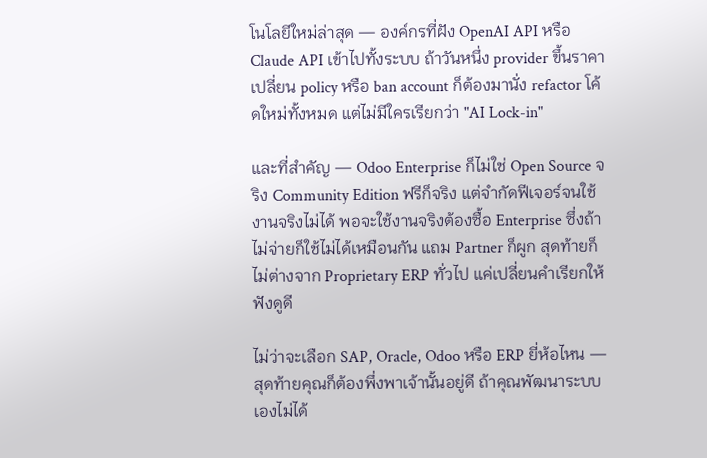โนโลยีใหม่ล่าสุด — องค์กรที่ฝัง OpenAI API หรือ Claude API เข้าไปทั้งระบบ ถ้าวันหนึ่ง provider ขึ้นราคา เปลี่ยน policy หรือ ban account ก็ต้องมานั่ง refactor โค้ดใหม่ทั้งหมด แต่ไม่มีใครเรียกว่า "AI Lock-in"

และที่สำคัญ — Odoo Enterprise ก็ไม่ใช่ Open Source จริง Community Edition ฟรีก็จริง แต่จำกัดฟีเจอร์จนใช้งานจริงไม่ได้ พอจะใช้งานจริงต้องซื้อ Enterprise ซึ่งถ้าไม่จ่ายก็ใช้ไม่ได้เหมือนกัน แถม Partner ก็ผูก สุดท้ายก็ไม่ต่างจาก Proprietary ERP ทั่วไป แค่เปลี่ยนคำเรียกให้ฟังดูดี

ไม่ว่าจะเลือก SAP, Oracle, Odoo หรือ ERP ยี่ห้อไหน — สุดท้ายคุณก็ต้องพึ่งพาเจ้านั้นอยู่ดี ถ้าคุณพัฒนาระบบเองไม่ได้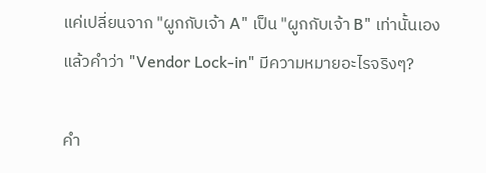แค่เปลี่ยนจาก "ผูกกับเจ้า A" เป็น "ผูกกับเจ้า B" เท่านั้นเอง แล้วคำว่า "Vendor Lock-in" มีความหมายอะไรจริงๆ?

คำ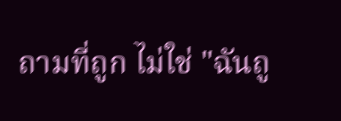ถามที่ถูก ไม่ใช่ "ฉันถู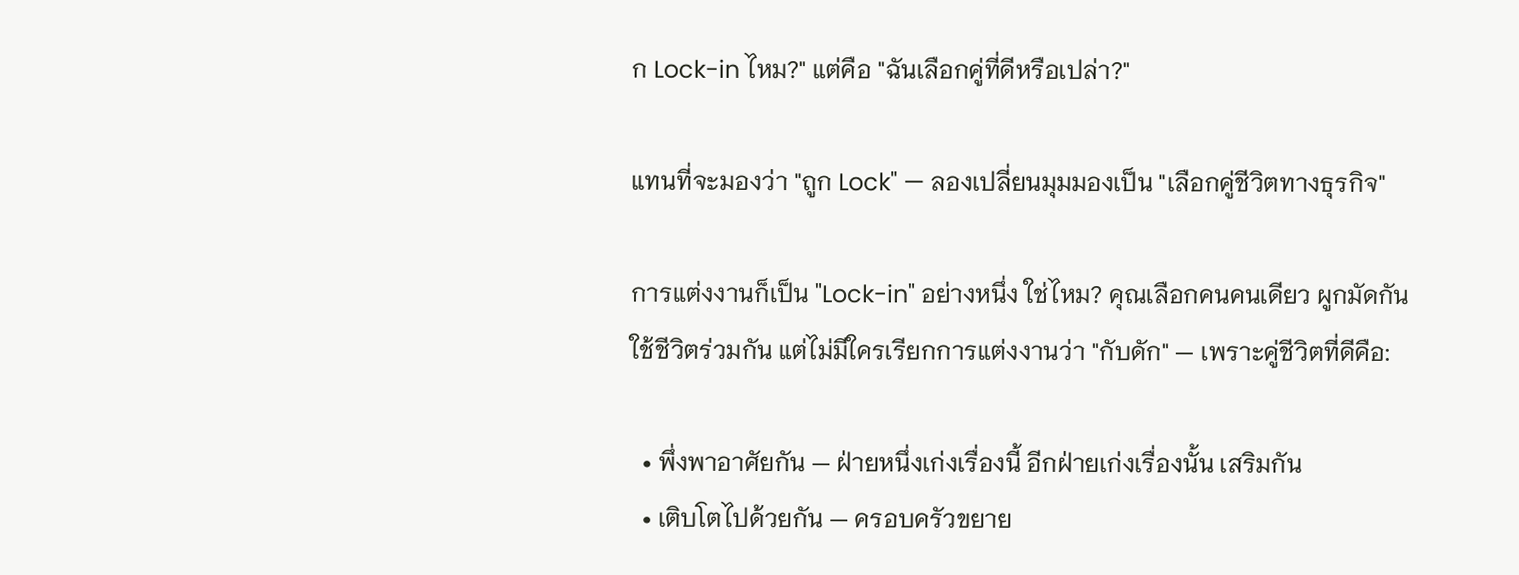ก Lock-in ไหม?" แต่คือ "ฉันเลือกคู่ที่ดีหรือเปล่า?"

แทนที่จะมองว่า "ถูก Lock" — ลองเปลี่ยนมุมมองเป็น "เลือกคู่ชีวิตทางธุรกิจ"

การแต่งงานก็เป็น "Lock-in" อย่างหนึ่ง ใช่ไหม? คุณเลือกคนคนเดียว ผูกมัดกัน ใช้ชีวิตร่วมกัน แต่ไม่มีใครเรียกการแต่งงานว่า "กับดัก" — เพราะคู่ชีวิตที่ดีคือ:

  • พึ่งพาอาศัยกัน — ฝ่ายหนึ่งเก่งเรื่องนี้ อีกฝ่ายเก่งเรื่องนั้น เสริมกัน
  • เติบโตไปด้วยกัน — ครอบครัวขยาย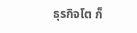ธุรกิจโต ก็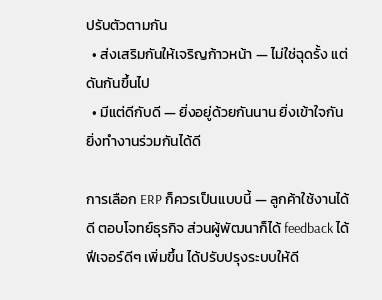ปรับตัวตามกัน
  • ส่งเสริมกันให้เจริญก้าวหน้า — ไม่ใช่ฉุดรั้ง แต่ดันกันขึ้นไป
  • มีแต่ดีกับดี — ยิ่งอยู่ด้วยกันนาน ยิ่งเข้าใจกัน ยิ่งทำงานร่วมกันได้ดี

การเลือก ERP ก็ควรเป็นแบบนี้ — ลูกค้าใช้งานได้ดี ตอบโจทย์ธุรกิจ ส่วนผู้พัฒนาก็ได้ feedback ได้ฟีเจอร์ดีๆ เพิ่มขึ้น ได้ปรับปรุงระบบให้ดี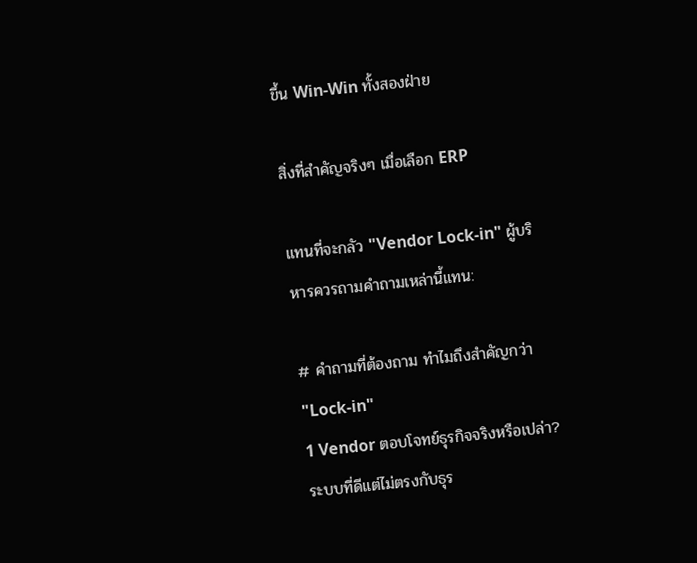ขึ้น Win-Win ทั้งสองฝ่าย

สิ่งที่สำคัญจริงๆ เมื่อเลือก ERP

แทนที่จะกลัว "Vendor Lock-in" ผู้บริหารควรถามคำถามเหล่านี้แทน:

# คำถามที่ต้องถาม ทำไมถึงสำคัญกว่า "Lock-in"
1 Vendor ตอบโจทย์ธุรกิจจริงหรือเปล่า? ระบบที่ดีแต่ไม่ตรงกับธุร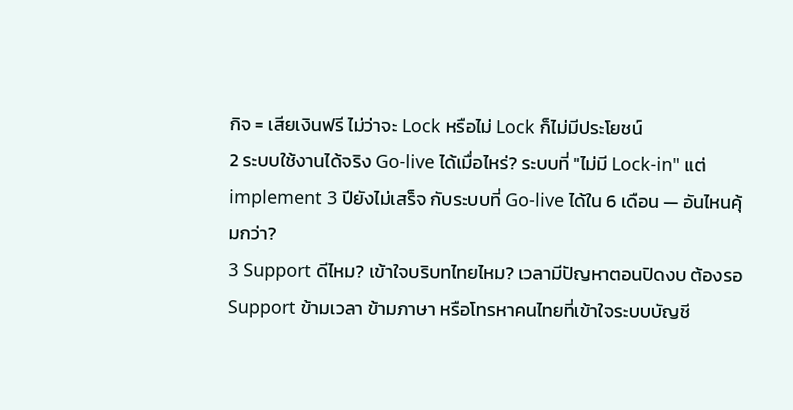กิจ = เสียเงินฟรี ไม่ว่าจะ Lock หรือไม่ Lock ก็ไม่มีประโยชน์
2 ระบบใช้งานได้จริง Go-live ได้เมื่อไหร่? ระบบที่ "ไม่มี Lock-in" แต่ implement 3 ปียังไม่เสร็จ กับระบบที่ Go-live ได้ใน 6 เดือน — อันไหนคุ้มกว่า?
3 Support ดีไหม? เข้าใจบริบทไทยไหม? เวลามีปัญหาตอนปิดงบ ต้องรอ Support ข้ามเวลา ข้ามภาษา หรือโทรหาคนไทยที่เข้าใจระบบบัญชี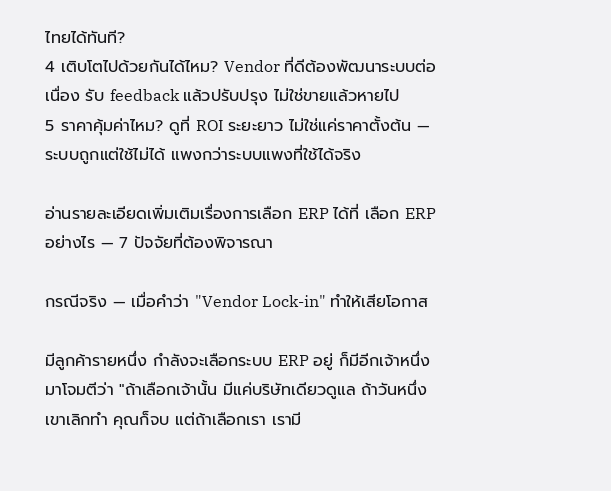ไทยได้ทันที?
4 เติบโตไปด้วยกันได้ไหม? Vendor ที่ดีต้องพัฒนาระบบต่อเนื่อง รับ feedback แล้วปรับปรุง ไม่ใช่ขายแล้วหายไป
5 ราคาคุ้มค่าไหม? ดูที่ ROI ระยะยาว ไม่ใช่แค่ราคาตั้งต้น — ระบบถูกแต่ใช้ไม่ได้ แพงกว่าระบบแพงที่ใช้ได้จริง

อ่านรายละเอียดเพิ่มเติมเรื่องการเลือก ERP ได้ที่ เลือก ERP อย่างไร — 7 ปัจจัยที่ต้องพิจารณา

กรณีจริง — เมื่อคำว่า "Vendor Lock-in" ทำให้เสียโอกาส

มีลูกค้ารายหนึ่ง กำลังจะเลือกระบบ ERP อยู่ ก็มีอีกเจ้าหนึ่งมาโจมตีว่า "ถ้าเลือกเจ้านั้น มีแค่บริษัทเดียวดูแล ถ้าวันหนึ่งเขาเลิกทำ คุณก็จบ แต่ถ้าเลือกเรา เรามี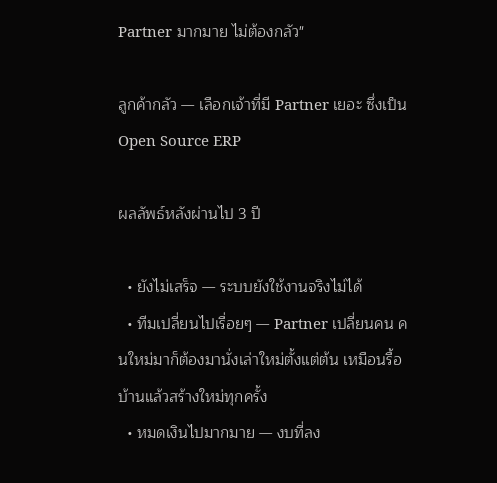Partner มากมาย ไม่ต้องกลัว"

ลูกค้ากลัว — เลือกเจ้าที่มี Partner เยอะ ซึ่งเป็น Open Source ERP

ผลลัพธ์หลังผ่านไป 3 ปี

  • ยังไม่เสร็จ — ระบบยังใช้งานจริงไม่ได้
  • ทีมเปลี่ยนไปเรื่อยๆ — Partner เปลี่ยนคน คนใหม่มาก็ต้องมานั่งเล่าใหม่ตั้งแต่ต้น เหมือนรื้อบ้านแล้วสร้างใหม่ทุกครั้ง
  • หมดเงินไปมากมาย — งบที่ลง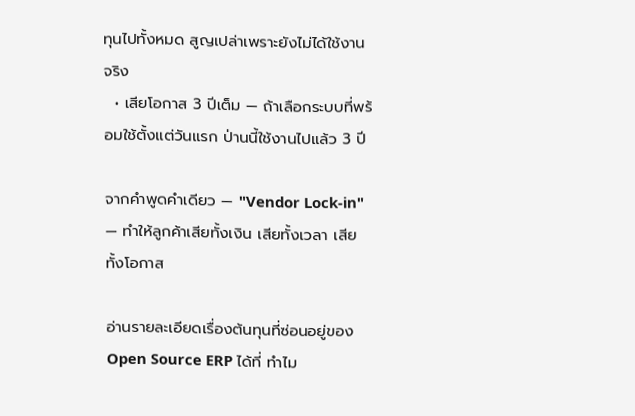ทุนไปทั้งหมด สูญเปล่าเพราะยังไม่ได้ใช้งานจริง
  • เสียโอกาส 3 ปีเต็ม — ถ้าเลือกระบบที่พร้อมใช้ตั้งแต่วันแรก ป่านนี้ใช้งานไปแล้ว 3 ปี

จากคำพูดคำเดียว — "Vendor Lock-in" — ทำให้ลูกค้าเสียทั้งเงิน เสียทั้งเวลา เสียทั้งโอกาส

อ่านรายละเอียดเรื่องต้นทุนที่ซ่อนอยู่ของ Open Source ERP ได้ที่ ทำไม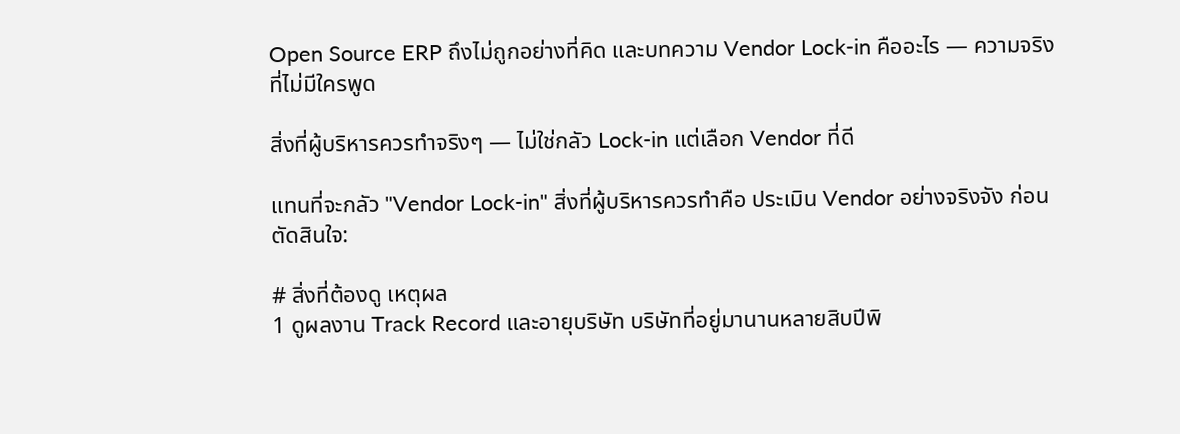Open Source ERP ถึงไม่ถูกอย่างที่คิด และบทความ Vendor Lock-in คืออะไร — ความจริงที่ไม่มีใครพูด

สิ่งที่ผู้บริหารควรทำจริงๆ — ไม่ใช่กลัว Lock-in แต่เลือก Vendor ที่ดี

แทนที่จะกลัว "Vendor Lock-in" สิ่งที่ผู้บริหารควรทำคือ ประเมิน Vendor อย่างจริงจัง ก่อนตัดสินใจ:

# สิ่งที่ต้องดู เหตุผล
1 ดูผลงาน Track Record และอายุบริษัท บริษัทที่อยู่มานานหลายสิบปีพิ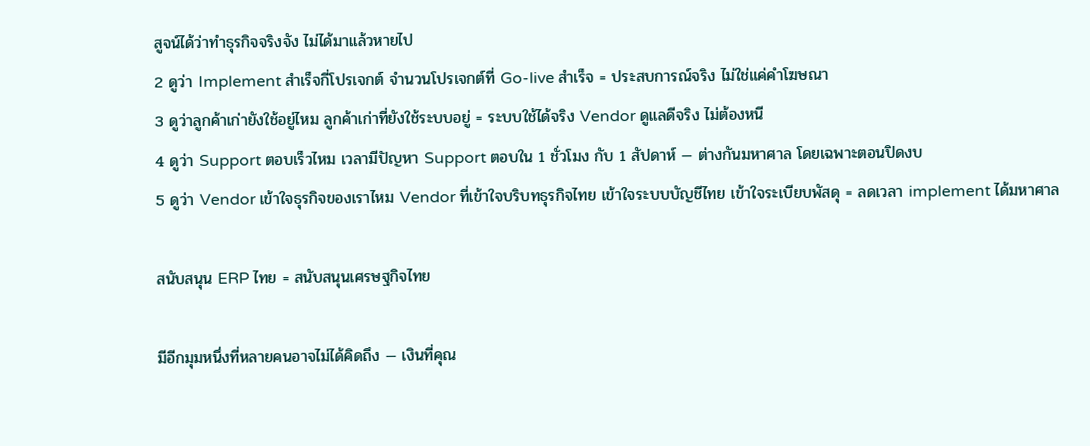สูจน์ได้ว่าทำธุรกิจจริงจัง ไม่ได้มาแล้วหายไป
2 ดูว่า Implement สำเร็จกี่โปรเจกต์ จำนวนโปรเจกต์ที่ Go-live สำเร็จ = ประสบการณ์จริง ไม่ใช่แค่คำโฆษณา
3 ดูว่าลูกค้าเก่ายังใช้อยู่ไหม ลูกค้าเก่าที่ยังใช้ระบบอยู่ = ระบบใช้ได้จริง Vendor ดูแลดีจริง ไม่ต้องหนี
4 ดูว่า Support ตอบเร็วไหม เวลามีปัญหา Support ตอบใน 1 ชั่วโมง กับ 1 สัปดาห์ — ต่างกันมหาศาล โดยเฉพาะตอนปิดงบ
5 ดูว่า Vendor เข้าใจธุรกิจของเราไหม Vendor ที่เข้าใจบริบทธุรกิจไทย เข้าใจระบบบัญชีไทย เข้าใจระเบียบพัสดุ = ลดเวลา implement ได้มหาศาล

สนับสนุน ERP ไทย = สนับสนุนเศรษฐกิจไทย

มีอีกมุมหนึ่งที่หลายคนอาจไม่ได้คิดถึง — เงินที่คุณ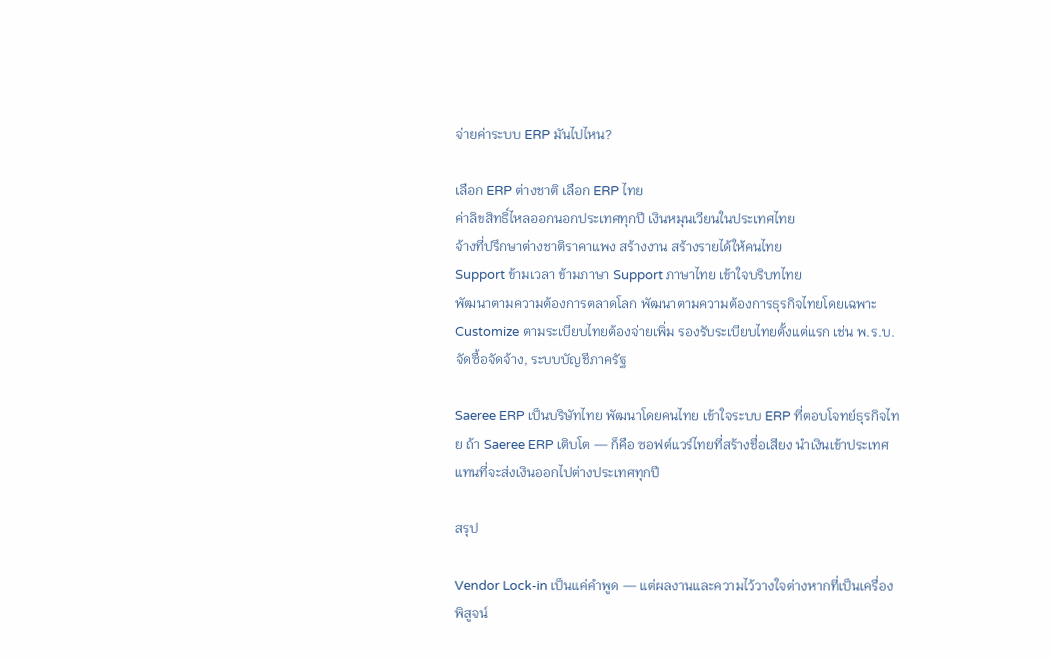จ่ายค่าระบบ ERP มันไปไหน?

เลือก ERP ต่างชาติ เลือก ERP ไทย
ค่าลิขสิทธิ์ไหลออกนอกประเทศทุกปี เงินหมุนเวียนในประเทศไทย
จ้างที่ปรึกษาต่างชาติราคาแพง สร้างงาน สร้างรายได้ให้คนไทย
Support ข้ามเวลา ข้ามภาษา Support ภาษาไทย เข้าใจบริบทไทย
พัฒนาตามความต้องการตลาดโลก พัฒนาตามความต้องการธุรกิจไทยโดยเฉพาะ
Customize ตามระเบียบไทยต้องจ่ายเพิ่ม รองรับระเบียบไทยตั้งแต่แรก เช่น พ.ร.บ.จัดซื้อจัดจ้าง, ระบบบัญชีภาครัฐ

Saeree ERP เป็นบริษัทไทย พัฒนาโดยคนไทย เข้าใจระบบ ERP ที่ตอบโจทย์ธุรกิจไทย ถ้า Saeree ERP เติบโต — ก็คือ ซอฟต์แวร์ไทยที่สร้างชื่อเสียง นำเงินเข้าประเทศ แทนที่จะส่งเงินออกไปต่างประเทศทุกปี

สรุป

Vendor Lock-in เป็นแค่คำพูด — แต่ผลงานและความไว้วางใจต่างหากที่เป็นเครื่องพิสูจน์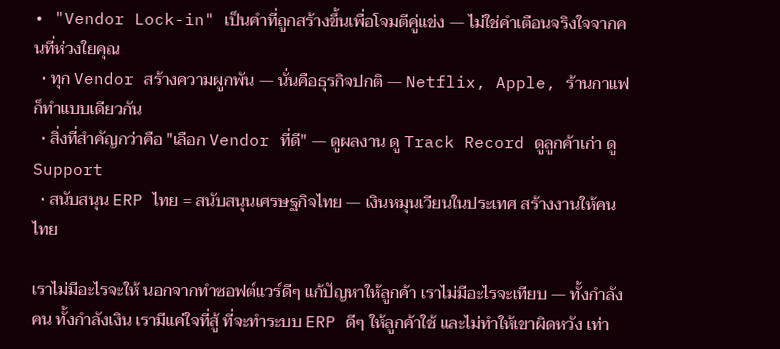• "Vendor Lock-in" เป็นคำที่ถูกสร้างขึ้นเพื่อโจมตีคู่แข่ง — ไม่ใช่คำเตือนจริงใจจากคนที่ห่วงใยคุณ
  • ทุก Vendor สร้างความผูกพัน — นั่นคือธุรกิจปกติ — Netflix, Apple, ร้านกาแฟ ก็ทำแบบเดียวกัน
  • สิ่งที่สำคัญกว่าคือ "เลือก Vendor ที่ดี" — ดูผลงาน ดู Track Record ดูลูกค้าเก่า ดู Support
  • สนับสนุน ERP ไทย = สนับสนุนเศรษฐกิจไทย — เงินหมุนเวียนในประเทศ สร้างงานให้คนไทย

เราไม่มีอะไรจะให้ นอกจากทำซอฟต์แวร์ดีๆ แก้ปัญหาให้ลูกค้า เราไม่มีอะไรจะเทียบ — ทั้งกำลังคน ทั้งกำลังเงิน เรามีแค่ใจที่สู้ ที่จะทำระบบ ERP ดีๆ ให้ลูกค้าใช้ และไม่ทำให้เขาผิดหวัง เท่า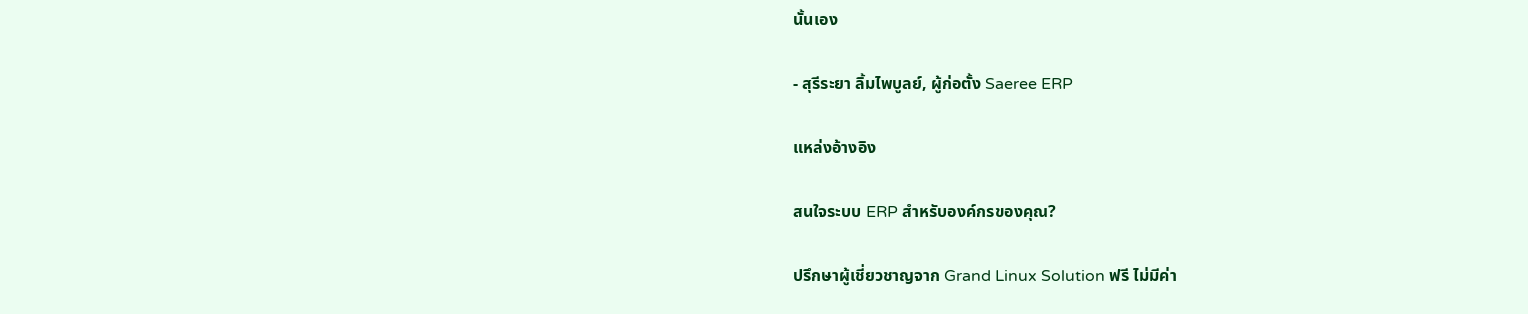นั้นเอง

- สุรีระยา ลิ้มไพบูลย์, ผู้ก่อตั้ง Saeree ERP

แหล่งอ้างอิง

สนใจระบบ ERP สำหรับองค์กรของคุณ?

ปรึกษาผู้เชี่ยวชาญจาก Grand Linux Solution ฟรี ไม่มีค่า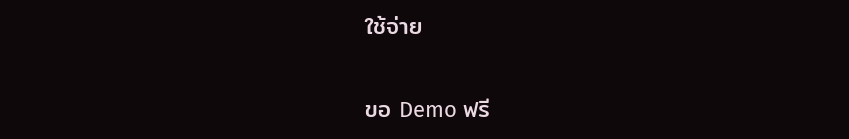ใช้จ่าย

ขอ Demo ฟรี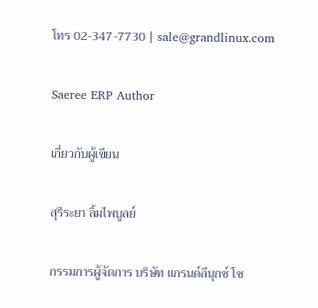โทร 02-347-7730 | sale@grandlinux.com

Saeree ERP Author

เกี่ยวกับผู้เขียน

สุรีระยา ลิ้มไพบูลย์

กรรมการผู้จัดการ บริษัท แกรนด์ลีนุกซ์ โซ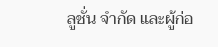ลูชั่น จำกัด และผู้ก่อ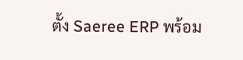ตั้ง Saeree ERP พร้อม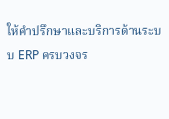ให้คำปรึกษาและบริการด้านระบบ ERP ครบวงจร